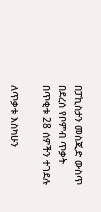በፓኪስታን መስጂድ ውስጥ በደረሰ የቦምብ ጥቃት በጥቂቱ 28 ሰዎችን ተገደሉ

ለጥቃቱ እስካሁን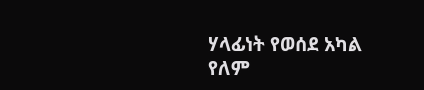ሃላፊነት የወሰደ አካል የለም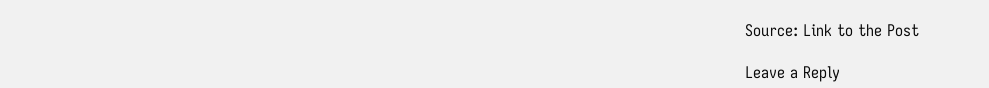Source: Link to the Post

Leave a Reply